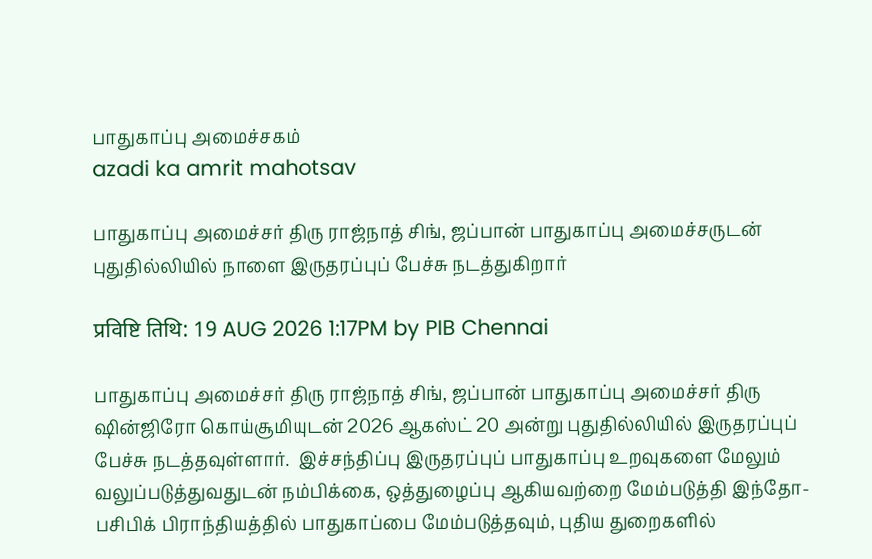பாதுகாப்பு அமைச்சகம்
azadi ka amrit mahotsav

பாதுகாப்பு அமைச்சர் திரு ராஜ்நாத் சிங், ஜப்பான் பாதுகாப்பு அமைச்சருடன் புதுதில்லியில் நாளை இருதரப்புப் பேச்சு நடத்துகிறார்

प्रविष्टि तिथि: 19 AUG 2026 1:17PM by PIB Chennai

பாதுகாப்பு அமைச்சர் திரு ராஜ்நாத் சிங், ஜப்பான் பாதுகாப்பு அமைச்சர் திரு ஷின்ஜிரோ கொய்சூமியுடன் 2026 ஆகஸ்ட் 20 அன்று புதுதில்லியில் இருதரப்புப் பேச்சு நடத்தவுள்ளார்.  இச்சந்திப்பு இருதரப்புப் பாதுகாப்பு உறவுகளை மேலும் வலுப்படுத்துவதுடன் நம்பிக்கை, ஒத்துழைப்பு ஆகியவற்றை மேம்படுத்தி இந்தோ-பசிபிக் பிராந்தியத்தில் பாதுகாப்பை மேம்படுத்தவும், புதிய துறைகளில்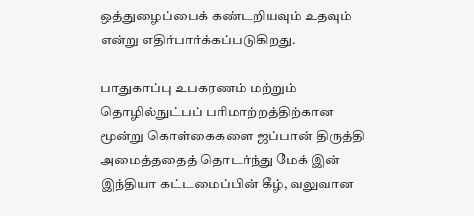ஒத்துழைப்பைக் கண்டறியவும் உதவும் என்று எதிர்பார்க்கப்படுகிறது.

பாதுகாப்பு உபகரணம் மற்றும் தொழில்நுட்பப் பரிமாற்றத்திற்கான மூன்று கொள்கைகளை ஜப்பான் திருத்தி அமைத்ததைத் தொடர்ந்து மேக் இன் இந்தியா கட்டமைப்பின் கீழ், வலுவான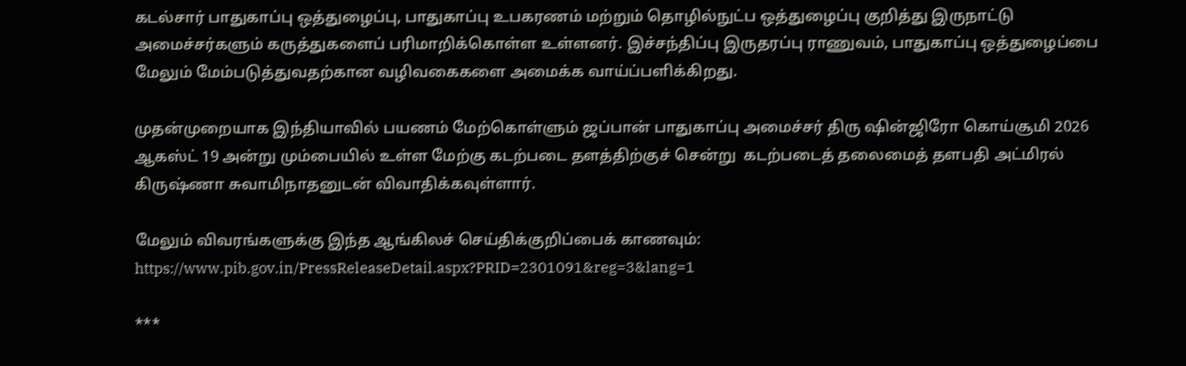கடல்சார் பாதுகாப்பு ஒத்துழைப்பு, பாதுகாப்பு உபகரணம் மற்றும் தொழில்நுட்ப ஒத்துழைப்பு குறித்து இருநாட்டு அமைச்சர்களும் கருத்துகளைப் பரிமாறிக்கொள்ள உள்ளனர். இச்சந்திப்பு இருதரப்பு ராணுவம், பாதுகாப்பு ஒத்துழைப்பை மேலும் மேம்படுத்துவதற்கான வழிவகைகளை அமைக்க வாய்ப்பளிக்கிறது.

முதன்முறையாக இந்தியாவில் பயணம் மேற்கொள்ளும் ஜப்பான் பாதுகாப்பு அமைச்சர் திரு ஷின்ஜிரோ கொய்சூமி 2026 ஆகஸ்ட் 19 அன்று மும்பையில் உள்ள மேற்கு கடற்படை தளத்திற்குச் சென்று  கடற்படைத் தலைமைத் தளபதி அட்மிரல் கிருஷ்ணா சுவாமிநாதனுடன் விவாதிக்கவுள்ளார்.

மேலும் விவரங்களுக்கு இந்த ஆங்கிலச் செய்திக்குறிப்பைக் காணவும்: https://www.pib.gov.in/PressReleaseDetail.aspx?PRID=2301091&reg=3&lang=1

***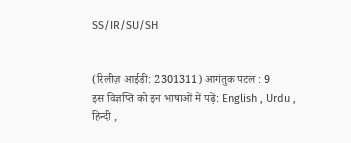SS/IR/SU/SH


(रिलीज़ आईडी: 2301311) आगंतुक पटल : 9
इस विज्ञप्ति को इन भाषाओं में पढ़ें: English , Urdu , हिन्दी ,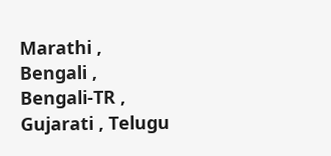Marathi , Bengali , Bengali-TR , Gujarati , Telugu